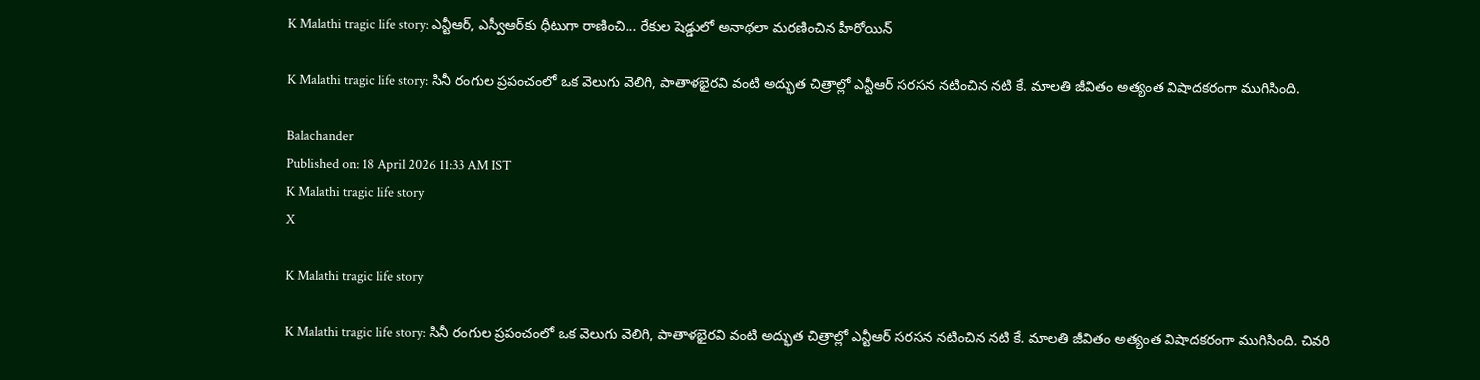K Malathi tragic life story: ఎన్టీఆర్‌, ఎస్వీఆర్‌కు ధీటుగా రాణించి... రేకుల షెడ్డులో అనాథలా మరణించిన హీరోయిన్‌

K Malathi tragic life story: సినీ రంగుల ప్రపంచంలో ఒక వెలుగు వెలిగి, పాతాళభైరవి వంటి అద్భుత చిత్రాల్లో ఎన్టీఆర్ సరసన నటించిన నటి కే. మాలతి జీవితం అత్యంత విషాదకరంగా ముగిసింది.

Balachander
Published on: 18 April 2026 11:33 AM IST
K Malathi tragic life story
X

K Malathi tragic life story

K Malathi tragic life story: సినీ రంగుల ప్రపంచంలో ఒక వెలుగు వెలిగి, పాతాళభైరవి వంటి అద్భుత చిత్రాల్లో ఎన్టీఆర్ సరసన నటించిన నటి కే. మాలతి జీవితం అత్యంత విషాదకరంగా ముగిసింది. చివరి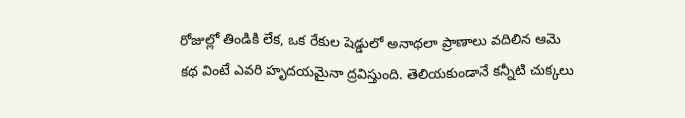రోజుల్లో తిండికి లేక, ఒక రేకుల షెడ్డులో అనాథలా ప్రాణాలు వదిలిన ఆమె కథ వింటే ఎవరి హృదయమైనా ద్రవిస్తుంది. తెలియకుండానే కన్నీటి చుక్కలు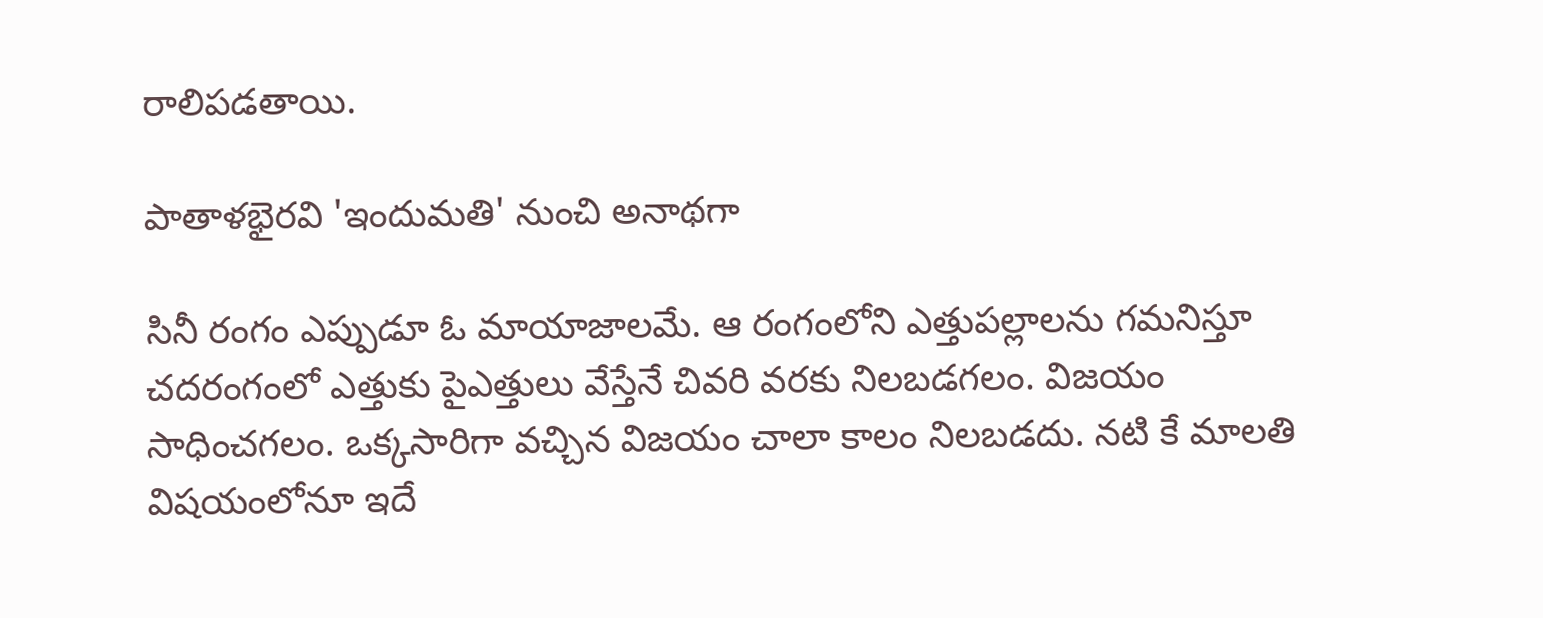రాలిపడతాయి.

పాతాళభైరవి 'ఇందుమతి' నుంచి అనాథగా

సినీ రంగం ఎప్పుడూ ఓ మాయాజాలమే. ఆ రంగంలోని ఎత్తుపల్లాలను గమనిస్తూ చదరంగంలో ఎత్తుకు పైఎత్తులు వేస్తేనే చివరి వరకు నిలబడగలం. విజయం సాధించగలం. ఒక్కసారిగా వచ్చిన విజయం చాలా కాలం నిలబడదు. నటి కే మాలతి విషయంలోనూ ఇదే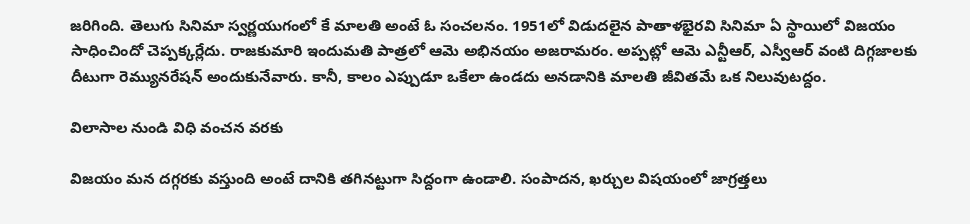జరిగింది. తెలుగు సినిమా స్వర్ణయుగంలో కే మాలతి అంటే ఓ సంచలనం. 1951లో విడుదలైన పాతాళభైరవి సినిమా ఏ స్థాయిలో విజయం సాధించిందో చెప్పక్కర్లేదు. రాజకుమారి ఇందుమతి పాత్రలో ఆమె అభినయం అజరామరం. అప్పట్లో ఆమె ఎన్టీఆర్, ఎస్వీఆర్ వంటి దిగ్గజాలకు దీటుగా రెమ్యునరేషన్ అందుకునేవారు. కానీ, కాలం ఎప్పుడూ ఒకేలా ఉండదు అనడానికి మాలతి జీవితమే ఒక నిలువుటద్దం.

విలాసాల నుండి విధి వంచన వరకు

విజయం మన దగ్గరకు వస్తుంది అంటే దానికి తగినట్టుగా సిద్దంగా ఉండాలి. సంపాదన, ఖర్చుల విషయంలో జాగ్రత్తలు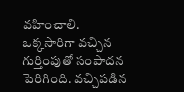వహించాలి. ఒక్కసారిగా వచ్చిన గుర్తింపుతో సంపాదన పెరిగింది. వచ్చిపడిన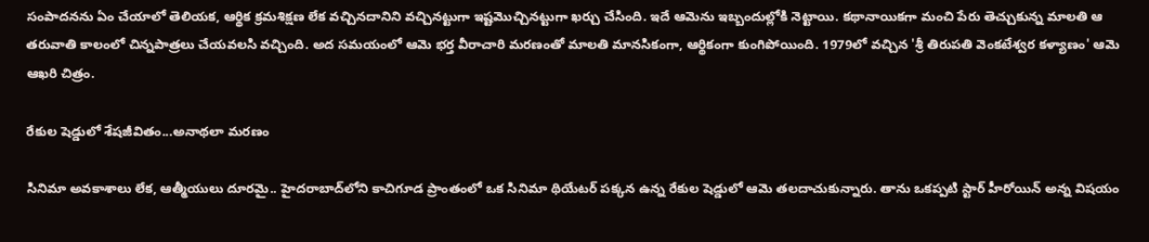సంపాదనను ఏం చేయాలో తెలియక, ఆర్థిక క్రమశిక్షణ లేక వచ్చినదానిని వచ్చినట్టుగా ఇష్టమొచ్చినట్టుగా ఖర్చు చేసింది. ఇదే ఆమెను ఇబ్బందుల్లోకి నెట్టాయి. కథానాయికగా మంచి పేరు తెచ్చుకున్న మాలతి ఆ తరువాతి కాలంలో చిన్నపాత్రలు చేయవలసి వచ్చింది. అద సమయంలో ఆమె భర్త వీరాచారి మరణంతో మాలతి మానసికంగా, ఆర్థికంగా కుంగిపోయింది. 1979లో వచ్చిన 'శ్రీ తిరుపతి వెంకటేశ్వర కళ్యాణం' ఆమె ఆఖరి చిత్రం.

రేకుల షెడ్డులో శేషజీవితం...అనాథలా మరణం

సినిమా అవకాశాలు లేక, ఆత్మీయులు దూరమై.. హైదరాబాద్‌లోని కాచిగూడ ప్రాంతంలో ఒక సినిమా థియేటర్ పక్కన ఉన్న రేకుల షెడ్డులో ఆమె తలదాచుకున్నారు. తాను ఒకప్పటి స్టార్ హీరోయిన్ అన్న విషయం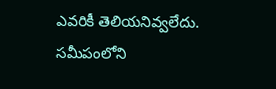ఎవరికీ తెలియనివ్వలేదు. సమీపంలోని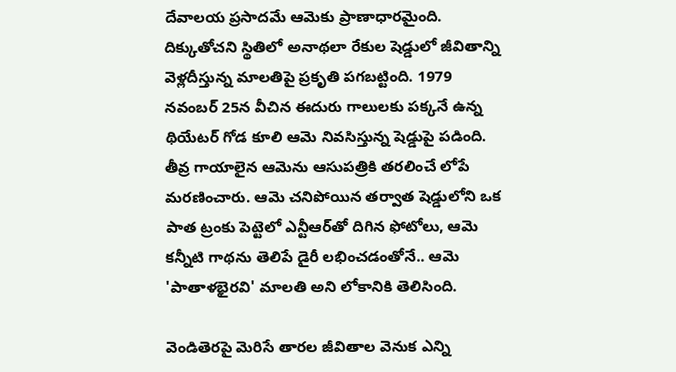దేవాలయ ప్రసాదమే ఆమెకు ప్రాణాధారమైంది. దిక్కుతోచని స్థితిలో అనాథలా రేకుల షెడ్డులో జీవితాన్ని వెళ్లదీస్తున్న మాలతిపై ప్రకృతి పగబట్టింది. 1979 నవంబర్ 25న వీచిన ఈదురు గాలులకు పక్కనే ఉన్న థియేటర్ గోడ కూలి ఆమె నివసిస్తున్న షెడ్డుపై పడింది. తీవ్ర గాయాలైన ఆమెను ఆసుపత్రికి తరలించే లోపే మరణించారు. ఆమె చనిపోయిన తర్వాత షెడ్డులోని ఒక పాత ట్రంకు పెట్టెలో ఎన్టీఆర్‌తో దిగిన ఫోటోలు, ఆమె కన్నీటి గాథను తెలిపే డైరీ లభించడంతోనే.. ఆమె 'పాతాళభైరవి' మాలతి అని లోకానికి తెలిసింది.

వెండితెరపై మెరిసే తారల జీవితాల వెనుక ఎన్ని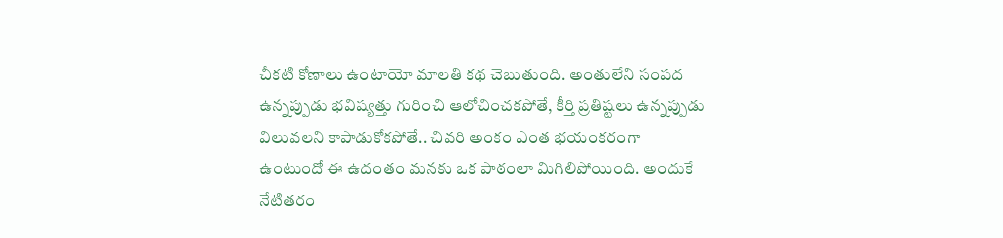చీకటి కోణాలు ఉంటాయో మాలతి కథ చెబుతుంది. అంతులేని సంపద ఉన్నప్పుడు భవిష్యత్తు గురించి ఆలోచించకపోతే, కీర్తి ప్రతిష్టలు ఉన్నప్పుడు విలువలని కాపాడుకోకపోతే.. చివరి అంకం ఎంత భయంకరంగా ఉంటుందో ఈ ఉదంతం మనకు ఒక పాఠంలా మిగిలిపోయింది. అందుకే నేటితరం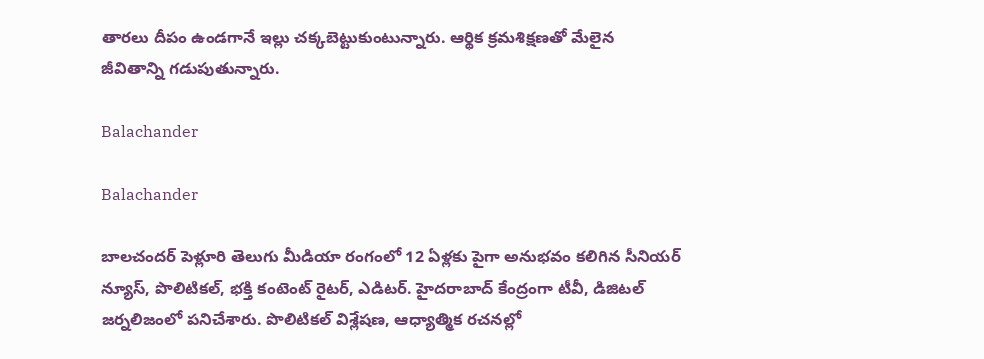తారలు దీపం ఉండగానే ఇల్లు చక్కబెట్టుకుంటున్నారు. ఆర్థిక క్రమశిక్షణతో మేలైన జీవితాన్ని గడుపుతున్నారు.

Balachander

Balachander

బాలచందర్ పెళ్లూరి తెలుగు మీడియా రంగంలో 12 ఏళ్లకు పైగా అనుభవం కలిగిన సీనియర్ న్యూస్, పొలిటికల్, భక్తి కంటెంట్ రైటర్, ఎడిటర్. హైదరాబాద్ కేంద్రంగా టీవీ, డిజిటల్ జర్నలిజంలో పనిచేశారు. పొలిటికల్ విశ్లేషణ, ఆధ్యాత్మిక రచనల్లో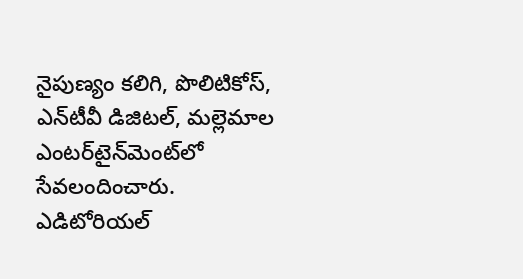నైపుణ్యం కలిగి, పొలిటికోస్, ఎన్‌టీవీ డిజిటల్, మల్లెమాల ఎంటర్‌టైన్‌మెంట్‌లో సేవలందించారు. ఎడిటోరియల్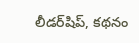లీడర్‌షిప్, కథనం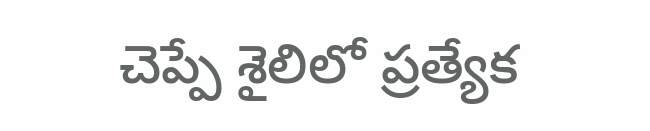చెప్పే శైలిలో ప్రత్యేక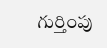గుర్తింపు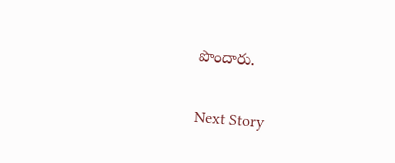పొందారు.

Next Story